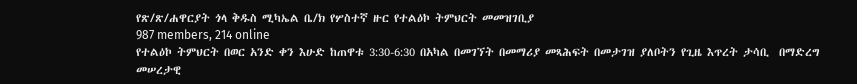የጽ/ጽ/ሐዋርያት ጎላ ቅዱስ ሚካኤል ቤ/ክ የሦስተኛ ዙር የተልዕኮ ትምህርት መመዝገቢያ
987 members, 214 online
የተልዕኮ ትምህርት በወር አንድ ቀን እሁድ ከጠዋቱ 3:30-6:30 በአካል በመገኘት በመማሪያ መጻሕፍት በመታገዝ ያለቦትን የጊዜ እጥረት ታሳቢ  በማድረግ መሠረታዊ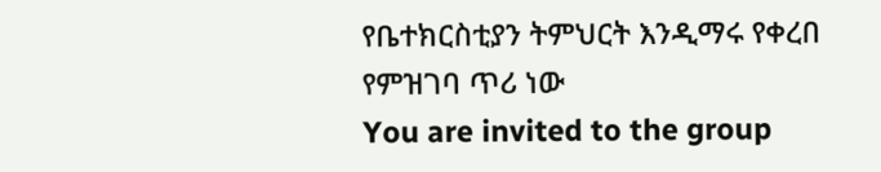የቤተክርስቲያን ትምህርት እንዲማሩ የቀረበ የምዝገባ ጥሪ ነው
You are invited to the group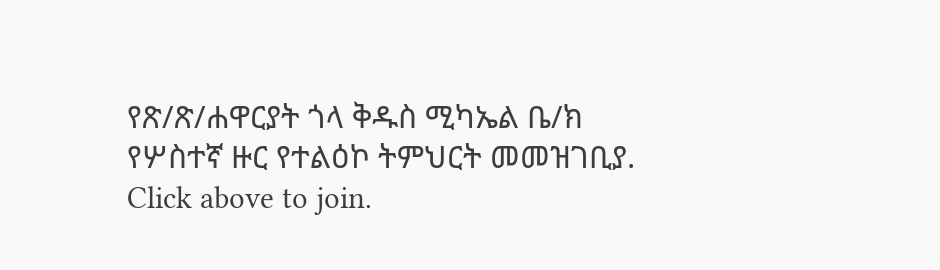የጽ/ጽ/ሐዋርያት ጎላ ቅዱስ ሚካኤል ቤ/ክ የሦስተኛ ዙር የተልዕኮ ትምህርት መመዝገቢያ. Click above to join.